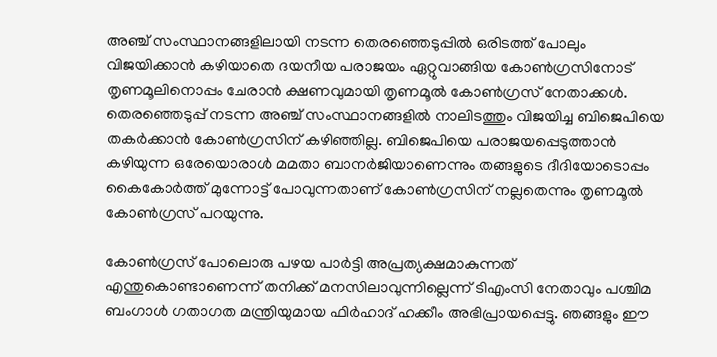അഞ്ച് സംസ്ഥാനങ്ങളിലായി നടന്ന തെരഞ്ഞെടുപ്പില്‍ ഒരിടത്ത് പോലും വിജയിക്കാന്‍ കഴിയാതെ ദയനീയ പരാജയം ഏറ്റുവാങ്ങിയ കോണ്‍ഗ്രസിനോട് തൃണമൂലിനൊപ്പം ചേരാന്‍ ക്ഷണവുമായി തൃണമൂല്‍ കോണ്‍ഗ്രസ് നേതാക്കള്‍. തെരഞ്ഞെടുപ്പ് നടന്ന അഞ്ച് സംസ്ഥാനങ്ങളില്‍ നാലിടത്തും വിജയിച്ച ബിജെപിയെ തകര്‍ക്കാന്‍ കോണ്‍ഗ്രസിന് കഴിഞ്ഞില്ല. ബിജെപിയെ പരാജയപ്പെടുത്താന്‍ കഴിയുന്ന ഒരേയൊരാള്‍ മമതാ ബാനര്‍ജിയാണെന്നും തങ്ങളുടെ ദീദിയോടൊപ്പം കൈകോര്‍ത്ത് മുന്നോട്ട് പോവുന്നതാണ് കോണ്‍ഗ്രസിന് നല്ലതെന്നും തൃണമൂല്‍ കോണ്‍ഗ്രസ് പറയുന്നു.

കോണ്‍ഗ്രസ് പോലൊരു പഴയ പാര്‍ട്ടി അപ്രത്യക്ഷമാകുന്നത് എന്തുകൊണ്ടാണെന്ന് തനിക്ക് മനസിലാവുന്നില്ലെന്ന് ടിഎംസി നേതാവും പശ്ചിമ ബംഗാള്‍ ഗതാഗത മന്ത്രിയുമായ ഫിര്‍ഹാദ് ഹക്കീം അഭിപ്രായപ്പെട്ടു. ഞങ്ങളും ഈ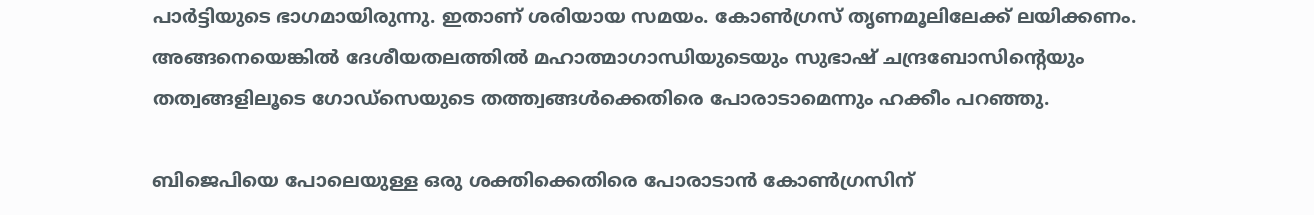പാര്‍ട്ടിയുടെ ഭാഗമായിരുന്നു. ഇതാണ് ശരിയായ സമയം. കോണ്‍ഗ്രസ് തൃണമൂലിലേക്ക് ലയിക്കണം. അങ്ങനെയെങ്കില്‍ ദേശീയതലത്തില്‍ മഹാത്മാഗാന്ധിയുടെയും സുഭാഷ് ചന്ദ്രബോസിന്റെയും തത്വങ്ങളിലൂടെ ഗോഡ്സെയുടെ തത്ത്വങ്ങള്‍ക്കെതിരെ പോരാടാമെന്നും ഹക്കീം പറഞ്ഞു.

ബിജെപിയെ പോലെയുള്ള ഒരു ശക്തിക്കെതിരെ പോരാടാന്‍ കോണ്‍ഗ്രസിന്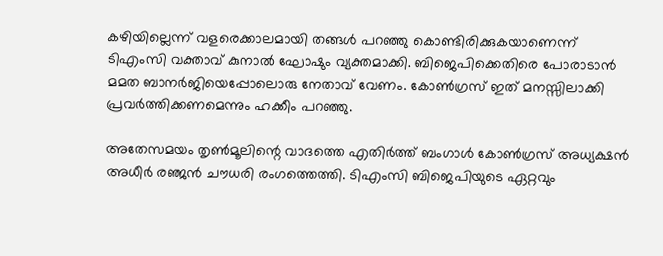കഴിയില്ലെന്ന് വളരെക്കാലമായി തങ്ങള്‍ പറഞ്ഞു കൊണ്ടിരിക്കുകയാണെന്ന് ടിഎംസി വക്താവ് കുനാല്‍ ഘോഷും വ്യക്തമാക്കി. ബിജെപിക്കെതിരെ പോരാടാന്‍ മമത ബാനര്‍ജിയെപ്പോലൊരു നേതാവ് വേണം. കോണ്‍ഗ്രസ് ഇത് മനസ്സിലാക്കി പ്രവര്‍ത്തിക്കണമെന്നും ഹക്കീം പറഞ്ഞു.

അതേസമയം തൃണ്‍മൂലിന്റെ വാദത്തെ എതിര്‍ത്ത് ബംഗാള്‍ കോണ്‍ഗ്രസ് അധ്യക്ഷന്‍ അധീര്‍ രഞ്ജന്‍ ചൗധരി രംഗത്തെത്തി. ടിഎംസി ബിജെപിയുടെ ഏറ്റവും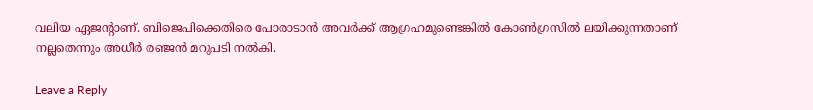വലിയ ഏജന്റാണ്. ബിജെപിക്കെതിരെ പോരാടാന്‍ അവര്‍ക്ക് ആഗ്രഹമുണ്ടെങ്കില്‍ കോണ്‍ഗ്രസില്‍ ലയിക്കുന്നതാണ് നല്ലതെന്നും അധീര്‍ രഞ്ജന്‍ മറുപടി നല്‍കി.

Leave a Reply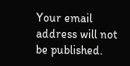Your email address will not be published.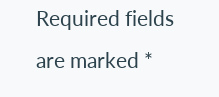Required fields are marked *